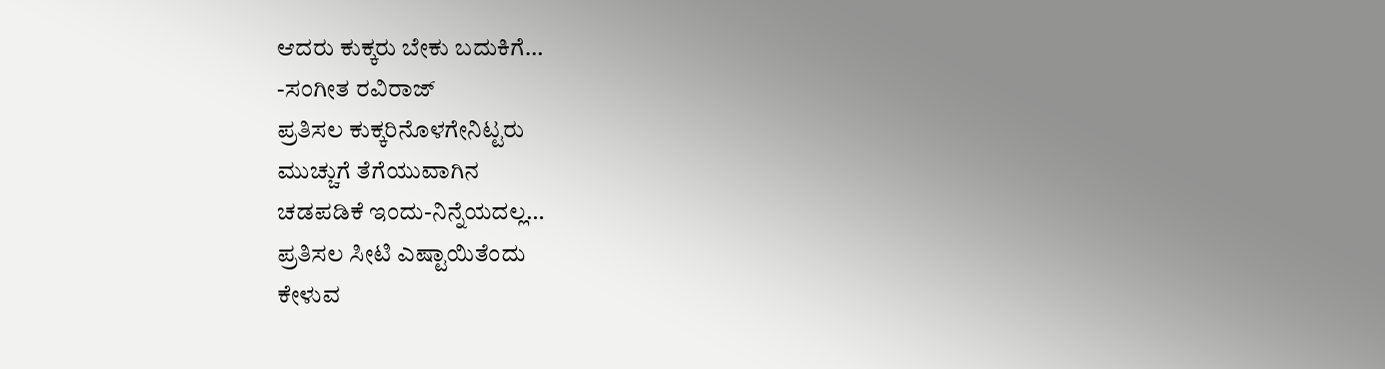ಆದರು ಕುಕ್ಕರು ಬೇಕು ಬದುಕಿಗೆ…
-ಸಂಗೀತ ರವಿರಾಜ್
ಪ್ರತಿಸಲ ಕುಕ್ಕರಿನೊಳಗೇನಿಟ್ಟರು
ಮುಚ್ಚುಗೆ ತೆಗೆಯುವಾಗಿನ
ಚಡಪಡಿಕೆ ಇಂದು-ನಿನ್ನೆಯದಲ್ಲ…
ಪ್ರತಿಸಲ ಸೀಟಿ ಎಷ್ಟಾಯಿತೆಂದು
ಕೇಳುವ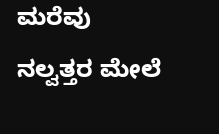ಮರೆವು
ನಲ್ವತ್ತರ ಮೇಲೆ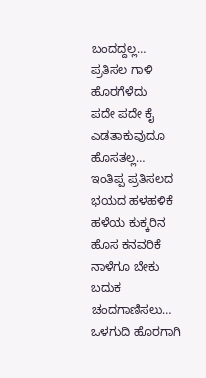ಬಂದದ್ದಲ್ಲ…
ಪ್ರತಿಸಲ ಗಾಳಿ ಹೊರಗೆಳೆದು
ಪದೇ ಪದೇ ಕೈ
ಎಡತಾಕುವುದೂ ಹೊಸತಲ್ಲ…
ಇಂತಿಪ್ಪ ಪ್ರತಿಸಲದ
ಭಯದ ಹಳಹಳಿಕೆ
ಹಳೆಯ ಕುಕ್ಕರಿನ
ಹೊಸ ಕನವರಿಕೆ
ನಾಳೆಗೂ ಬೇಕು
ಬದುಕ ಚಂದಗಾಣಿಸಲು…
ಒಳಗುದಿ ಹೊರಗಾಗಿ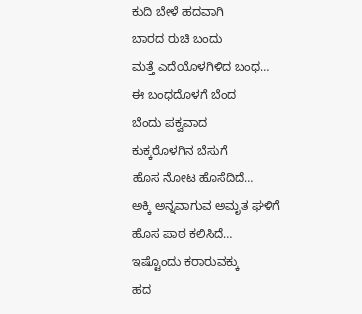ಕುದಿ ಬೇಳೆ ಹದವಾಗಿ
ಬಾರದ ರುಚಿ ಬಂದು
ಮತ್ತೆ ಎದೆಯೊಳಗಿಳಿದ ಬಂಧ…
ಈ ಬಂಧದೊಳಗೆ ಬೆಂದ
ಬೆಂದು ಪಕ್ವವಾದ
ಕುಕ್ಕರೊಳಗಿನ ಬೆಸುಗೆ
ಹೊಸ ನೋಟ ಹೊಸೆದಿದೆ…
ಅಕ್ಕಿ ಅನ್ನವಾಗುವ ಅಮೃತ ಘಳಿಗೆ
ಹೊಸ ಪಾಠ ಕಲಿಸಿದೆ…
ಇಷ್ಟೊಂದು ಕರಾರುವಕ್ಕು
ಹದ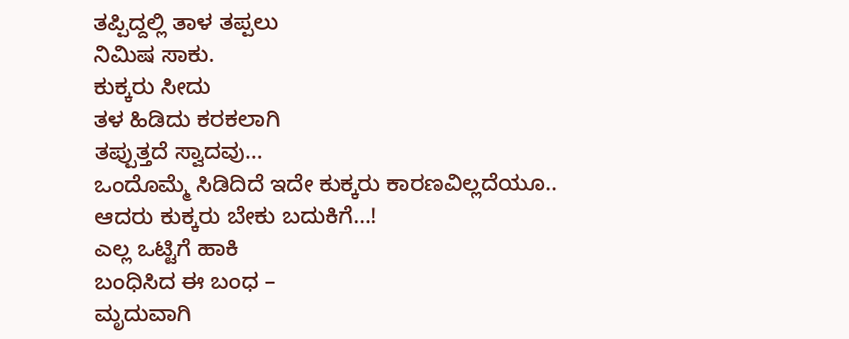ತಪ್ಪಿದ್ದಲ್ಲಿ ತಾಳ ತಪ್ಪಲು
ನಿಮಿಷ ಸಾಕು.
ಕುಕ್ಕರು ಸೀದು
ತಳ ಹಿಡಿದು ಕರಕಲಾಗಿ
ತಪ್ಪುತ್ತದೆ ಸ್ವಾದವು…
ಒಂದೊಮ್ಮೆ ಸಿಡಿದಿದೆ ಇದೇ ಕುಕ್ಕರು ಕಾರಣವಿಲ್ಲದೆಯೂ..
ಆದರು ಕುಕ್ಕರು ಬೇಕು ಬದುಕಿಗೆ…!
ಎಲ್ಲ ಒಟ್ಟಿಗೆ ಹಾಕಿ
ಬಂಧಿಸಿದ ಈ ಬಂಧ –
ಮೃದುವಾಗಿ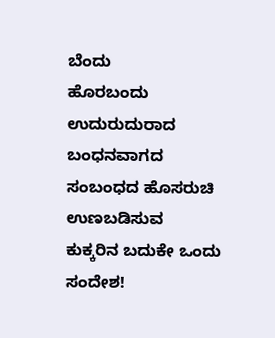ಬೆಂದು
ಹೊರಬಂದು
ಉದುರುದುರಾದ
ಬಂಧನವಾಗದ
ಸಂಬಂಧದ ಹೊಸರುಚಿ
ಉಣಬಡಿಸುವ
ಕುಕ್ಕರಿನ ಬದುಕೇ ಒಂದು ಸಂದೇಶ!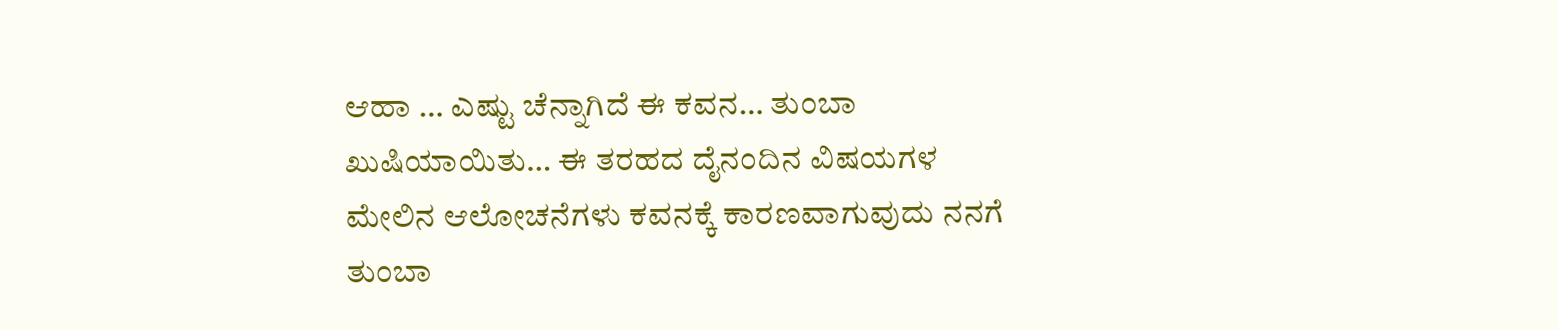ಆಹಾ … ಎಷ್ಟು ಚೆನ್ನಾಗಿದೆ ಈ ಕವನ… ತುಂಬಾ ಖುಷಿಯಾಯಿತು… ಈ ತರಹದ ದೈನಂದಿನ ವಿಷಯಗಳ ಮೇಲಿನ ಆಲೋಚನೆಗಳು ಕವನಕ್ಕೆ ಕಾರಣವಾಗುವುದು ನನಗೆ ತುಂಬಾ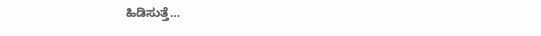ಹಿಡಿಸುತ್ತೆ…